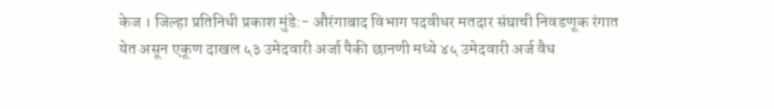केज । जिल्हा प्रतिनिधी प्रकाश मुंडे:- औरंगाबाद विभाग पदवीधर मतदार संघाची निवडणूक रंगात येत असून एकूण दाखल ५३ उमेदवारी अर्जा पैकी छानणी मध्ये ४५ उमेदवारी अर्ज वैध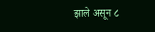झाले असून ८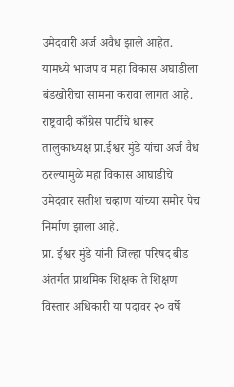उमेदवारी अर्ज अवैध झाले आहेत.
यामध्ये भाजप व महा विकास अघाडीला बंडखोरीचा सामना करावा लागत आहे. राष्ट्रवादी काँग्रेस पार्टीचे धारूर तालुकाध्यक्ष प्रा.ईश्वर मुंडे यांचा अर्ज वैध ठरल्यामुळे महा विकास आघाडीचे उमेदवार सतीश चव्हाण यांच्या समोर पेच निर्माण झाला आहे.
प्रा. ईश्वर मुंडे यांनी जिल्हा परिषद बीड अंतर्गत प्राथमिक शिक्षक ते शिक्षण विस्तार अधिकारी या पदावर २० वर्षे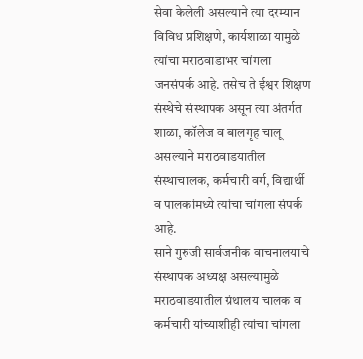सेवा केलेली असल्याने त्या दरम्यान विविध प्रशिक्षणे, कार्यशाळा यामुळे त्यांचा मराठवाडाभर चांगला जनसंपर्क आहे. तसेच ते ईश्वर शिक्षण संस्थेचे संस्थापक असून त्या अंतर्गत शाळा, कॉलेज व बालगृह चालू असल्याने मराठवाडयातील संस्थाचालक, कर्मचारी वर्ग, विद्यार्थी व पालकांमध्ये त्यांचा चांगला संपर्क आहे.
साने गुरुजी सार्वजनीक वाचनालयाचे संस्थापक अध्यक्ष असल्यामुळे मराठवाडयातील ग्रंथालय चालक व कर्मचारी यांच्याशीही त्यांचा चांगला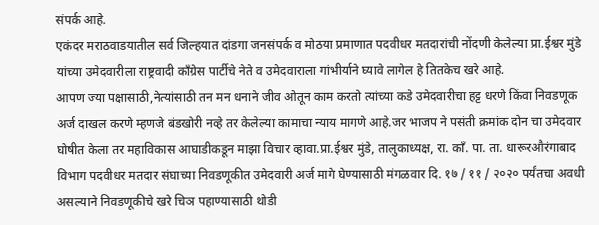संपर्क आहे.
एकंदर मराठवाडयातील सर्व जिल्हयात दांडगा जनसंपर्क व मोठया प्रमाणात पदवीधर मतदारांची नोंदणी केलेल्या प्रा.ईश्वर मुंडे यांच्या उमेदवारीला राष्ट्रवादी काँग्रेस पार्टीचे नेते व उमेदवाराला गांभीर्याने घ्यावे लागेल हे तितकेच खरे आहे.
आपण ज्या पक्षासाठी,नेत्यांसाठी तन मन धनाने जीव ओतून काम करतो त्यांच्या कडे उमेदवारीचा हट्ट धरणे किंवा निवडणूक अर्ज दाखल करणे म्हणजे बंडखोरी नव्हे तर केलेल्या कामाचा न्याय मागणे आहे.जर भाजप ने पसंती क्रमांक दोन चा उमेदवार घोषीत केला तर महाविकास आघाडीकडून माझा विचार व्हावा.प्रा.ईश्वर मुंडे, तालुकाध्यक्ष, रा. काँ. पा. ता. धारूरऔरंगाबाद विभाग पदवीधर मतदार संघाच्या निवडणूकीत उमेदवारी अर्ज मागे घेण्यासाठी मंगळवार दि. १७ / ११ / २०२० पर्यंतचा अवधी असल्याने निवडणूकीचे खरे चिञ पहाण्यासाठी थोडी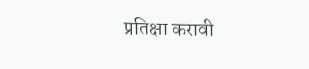प्रतिक्षा करावी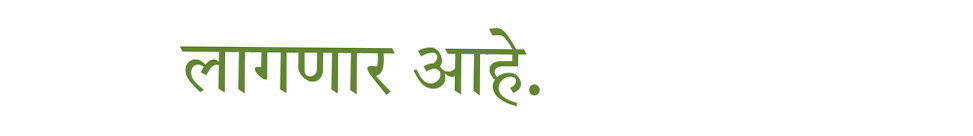लागणार आहे.